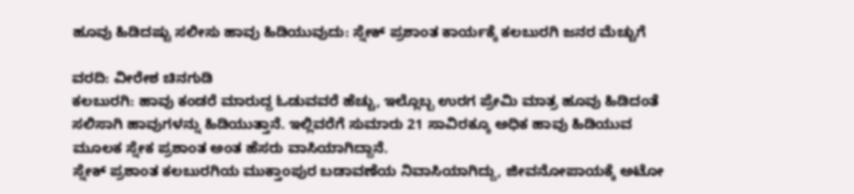ಹೂವು ಹಿಡಿದಷ್ಟು ಸಲೀಸು ಹಾವು ಹಿಡಿಯುವುದು: ಸ್ನೇಕ್ ಪ್ರಶಾಂತ ಕಾರ್ಯಕ್ಕೆ ಕಲಬುರಗಿ ಜನರ ಮೆಚ್ಚುಗೆ

ವರದಿ: ವೀರೇಶ ಚಿನಗುಡಿ
ಕಲಬುರಗಿ: ಹಾವು ಕಂಡರೆ ಮಾರುದ್ದ ಓಡುವವರೆ ಹೆಚ್ಚು, ಇಲ್ಲೊಬ್ಬ ಉರಗ ಪ್ರೇಮಿ ಮಾತ್ರ ಹೂವು ಹಿಡಿದಂತೆ ಸಲಿಸಾಗಿ ಹಾವುಗಳನ್ನು ಹಿಡಿಯುತ್ತಾನೆ. ಇಲ್ಲಿವರೆಗೆ ಸುಮಾರು 21 ಸಾವಿರಕ್ಕೂ ಅಧಿಕ ಹಾವು ಹಿಡಿಯುವ ಮೂಲಕ ಸ್ನೇಕ ಪ್ರಶಾಂತ ಅಂತ ಹೆಸರು ವಾಸಿಯಾಗಿದ್ದಾನೆ.
ಸ್ನೇಕ್ ಪ್ರಶಾಂತ ಕಲಬುರಗಿಯ ಮುಕ್ತಾಂಪುರ ಬಡಾವಣೆಯ ನಿವಾಸಿಯಾಗಿದ್ದು, ಜೀವನೋಪಾಯಕ್ಕೆ ಅಟೋ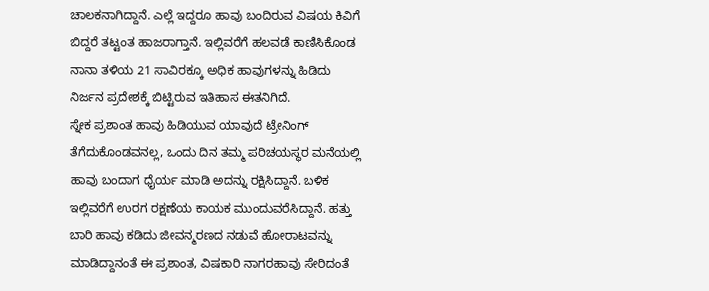ಚಾಲಕನಾಗಿದ್ದಾನೆ. ಎಲ್ಲೆ ಇದ್ದರೂ ಹಾವು ಬಂದಿರುವ ವಿಷಯ ಕಿವಿಗೆ ಬಿದ್ದರೆ ತಟ್ಟಂತ ಹಾಜರಾಗ್ತಾನೆ. ಇಲ್ಲಿವರೆಗೆ ಹಲವಡೆ ಕಾಣಿಸಿಕೊಂಡ ನಾನಾ ತಳಿಯ 21 ಸಾವಿರಕ್ಕೂ ಅಧಿಕ ಹಾವುಗಳನ್ನು ಹಿಡಿದು ನಿರ್ಜನ ಪ್ರದೇಶಕ್ಕೆ ಬಿಟ್ಟಿರುವ ಇತಿಹಾಸ ಈತನಿಗಿದೆ.
ಸ್ನೇಕ ಪ್ರಶಾಂತ ಹಾವು ಹಿಡಿಯುವ ಯಾವುದೆ ಟ್ರೇನಿಂಗ್ ತೆಗೆದುಕೊಂಡವನಲ್ಲ, ಒಂದು ದಿನ ತಮ್ಮ ಪರಿಚಯಸ್ಥರ ಮನೆಯಲ್ಲಿ ಹಾವು ಬಂದಾಗ ಧೈರ್ಯ ಮಾಡಿ ಅದನ್ನು ರಕ್ಷಿಸಿದ್ದಾನೆ. ಬಳಿಕ ಇಲ್ಲಿವರೆಗೆ ಉರಗ ರಕ್ಷಣೆಯ ಕಾಯಕ ಮುಂದುವರೆಸಿದ್ದಾನೆ. ಹತ್ತು ಬಾರಿ ಹಾವು ಕಡಿದು ಜೀವನ್ಮರಣದ ನಡುವೆ ಹೋರಾಟವನ್ನು ಮಾಡಿದ್ದಾನಂತೆ ಈ ಪ್ರಶಾಂತ, ವಿಷಕಾರಿ ನಾಗರಹಾವು ಸೇರಿದಂತೆ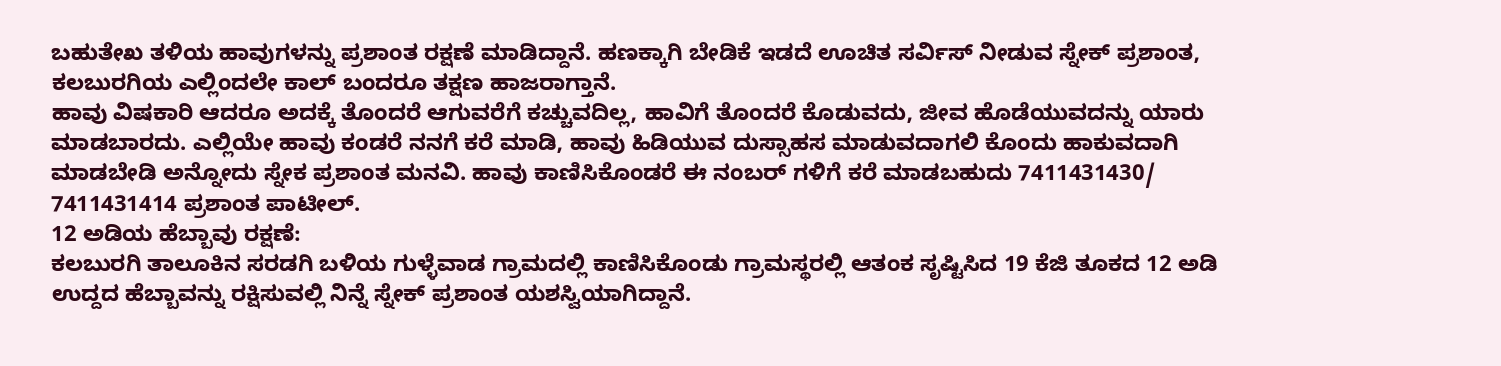ಬಹುತೇಖ ತಳಿಯ ಹಾವುಗಳನ್ನು ಪ್ರಶಾಂತ ರಕ್ಷಣೆ ಮಾಡಿದ್ದಾನೆ. ಹಣಕ್ಕಾಗಿ ಬೇಡಿಕೆ ಇಡದೆ ಊಚಿತ ಸರ್ವಿಸ್ ನೀಡುವ ಸ್ನೇಕ್ ಪ್ರಶಾಂತ, ಕಲಬುರಗಿಯ ಎಲ್ಲಿಂದಲೇ ಕಾಲ್ ಬಂದರೂ ತಕ್ಷಣ ಹಾಜರಾಗ್ತಾನೆ.
ಹಾವು ವಿಷಕಾರಿ ಆದರೂ ಅದಕ್ಕೆ ತೊಂದರೆ ಆಗುವರೆಗೆ ಕಚ್ಚುವದಿಲ್ಲ, ಹಾವಿಗೆ ತೊಂದರೆ ಕೊಡುವದು, ಜೀವ ಹೊಡೆಯುವದನ್ನು ಯಾರು ಮಾಡಬಾರದು. ಎಲ್ಲಿಯೇ ಹಾವು ಕಂಡರೆ ನನಗೆ ಕರೆ ಮಾಡಿ, ಹಾವು ಹಿಡಿಯುವ ದುಸ್ಸಾಹಸ ಮಾಡುವದಾಗಲಿ ಕೊಂದು ಹಾಕುವದಾಗಿ ಮಾಡಬೇಡಿ ಅನ್ನೋದು ಸ್ನೇಕ ಪ್ರಶಾಂತ ಮನವಿ. ಹಾವು ಕಾಣಿಸಿಕೊಂಡರೆ ಈ ನಂಬರ್ ಗಳಿಗೆ ಕರೆ ಮಾಡಬಹುದು 7411431430/ 7411431414 ಪ್ರಶಾಂತ ಪಾಟೀಲ್.
12 ಅಡಿಯ ಹೆಬ್ಬಾವು ರಕ್ಷಣೆ:
ಕಲಬುರಗಿ ತಾಲೂಕಿನ ಸರಡಗಿ ಬಳಿಯ ಗುಳ್ಳೆವಾಡ ಗ್ರಾಮದಲ್ಲಿ ಕಾಣಿಸಿಕೊಂಡು ಗ್ರಾಮಸ್ಥರಲ್ಲಿ ಆತಂಕ ಸೃಷ್ಟಿಸಿದ 19 ಕೆಜಿ ತೂಕದ 12 ಅಡಿ ಉದ್ದದ ಹೆಬ್ಬಾವನ್ನು ರಕ್ಷಿಸುವಲ್ಲಿ ನಿನ್ನೆ ಸ್ನೇಕ್ ಪ್ರಶಾಂತ ಯಶಸ್ವಿಯಾಗಿದ್ದಾನೆ.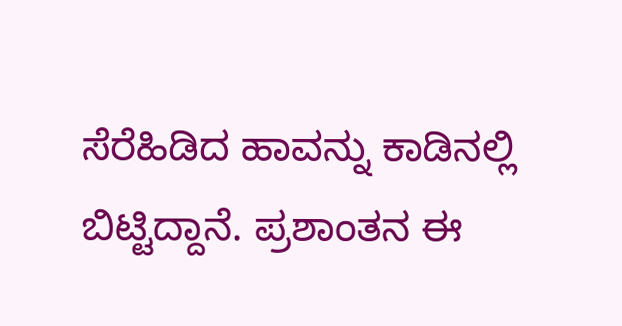ಸೆರೆಹಿಡಿದ ಹಾವನ್ನು ಕಾಡಿನಲ್ಲಿ ಬಿಟ್ಟಿದ್ದಾನೆ. ಪ್ರಶಾಂತನ ಈ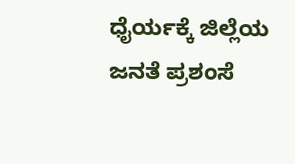ಧೈರ್ಯಕ್ಕೆ ಜಿಲ್ಲೆಯ ಜನತೆ ಪ್ರಶಂಸೆ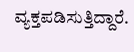ವ್ಯಕ್ತಪಡಿಸುತ್ತಿದ್ದಾರೆ.